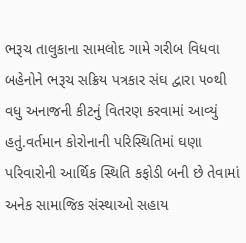ભરૂચ તાલુકાના સામલોદ ગામે ગરીબ વિધવા બહેનોને ભરૂચ સક્રિય પત્રકાર સંઘ દ્વારા ૫૦થી વધુ અનાજની કીટનું વિતરણ કરવામાં આવ્યું હતું.વર્તમાન કોરોનાની પરિસ્થિતિમાં ઘણા પરિવારોની આર્થિક સ્થિતિ કફોડી બની છે તેવામાં અનેક સામાજિક સંસ્થાઓ સહાય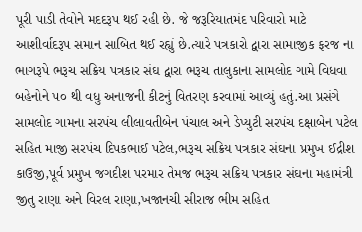પૂરી પાડી તેવોને મદદરૂપ થઈ રહી છે. જે જરૂરિયાતમંદ પરિવારો માટે આશીર્વાદરૂપ સમાન સાબિત થઈ રહ્યું છે.ત્યારે પત્રકારો દ્વારા સામાજીક ફરજ ના ભાગરૂપે ભરૂચ સક્રિય પત્રકાર સંઘ દ્વારા ભરૂચ તાલુકાના સામલોદ ગામે વિધવા બહેનોને ૫૦ થી વધુ અનાજની કીટનું વિતરણ કરવામાં આવ્યું હતું.આ પ્રસંગે સામલોદ ગામના સરપંચ લીલાવતીબેન પંચાલ અને ડેપ્યુટી સરપંચ દક્ષાબેન પટેલ સહિત માજી સરપંચ દિપકભાઈ પટેલ,ભરૂચ સક્રિય પત્રકાર સંઘના પ્રમુખ ઈદ્રીશ કાઉજી,પૂર્વ પ્રમુખ જગદીશ પરમાર તેમજ ભરૂચ સક્રિય પત્રકાર સંઘના મહામંત્રી જીતુ રાણા અને વિરલ રાણા,ખજાનચી સીરાજ ભીમ સહિત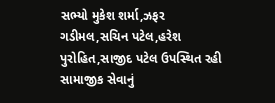સભ્યો મુકેશ શર્મા,ઝફર ગડીમલ,સચિન પટેલ,હરેશ પુરોહિત,સાજીદ પટેલ ઉપસ્થિત રહી સામાજીક સેવાનું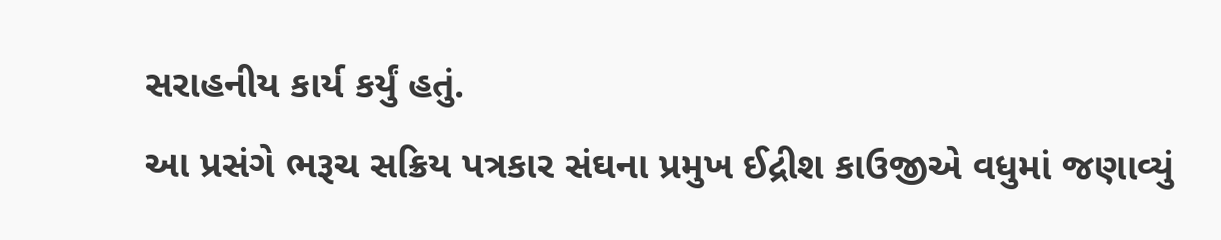સરાહનીય કાર્ય કર્યું હતું.
આ પ્રસંગે ભરૂચ સક્રિય પત્રકાર સંઘના પ્રમુખ ઈદ્રીશ કાઉજીએ વધુમાં જણાવ્યું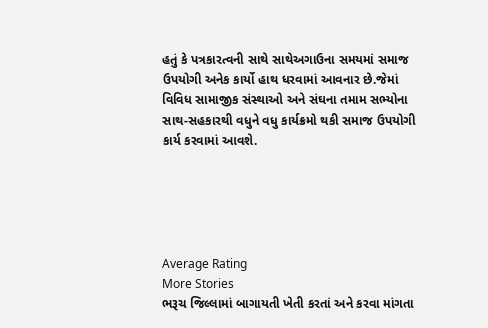હતું કે પત્રકારત્વની સાથે સાથેઅગાઉના સમયમાં સમાજ ઉપયોગી અનેક કાર્યો હાથ ધરવામાં આવનાર છે.જેમાં વિવિધ સામાજીક સંસ્થાઓ અને સંઘના તમામ સભ્યોના સાથ-સહકારથી વધુને વધુ કાર્યક્રમો થકી સમાજ ઉપયોગી કાર્ય કરવામાં આવશે.





Average Rating
More Stories
ભરૂચ જિલ્લામાં બાગાયતી ખેતી કરતાં અને કરવા માંગતા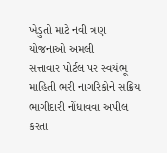ખેડુતો માટે નવી ત્રણ યોજનાઓ અમલી
સત્તાવાર પોર્ટલ પર સ્વયંભૂ માહિતી ભરી નાગરિકોને સક્રિય ભાગીદારી નોંધાવવા અપીલ કરતા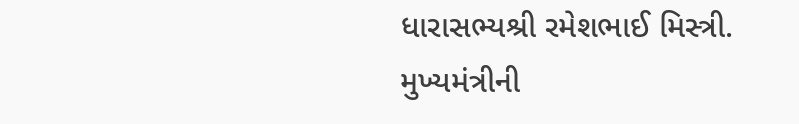ધારાસભ્યશ્રી રમેશભાઈ મિસ્ત્રી.
મુખ્યમંત્રીની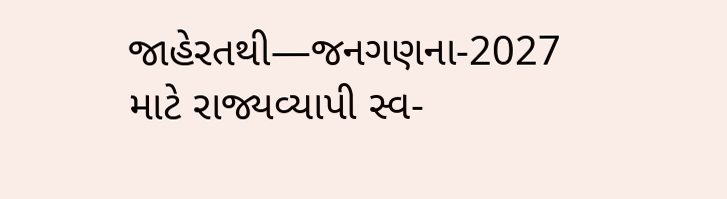જાહેરતથી—જનગણના-2027 માટે રાજ્યવ્યાપી સ્વ-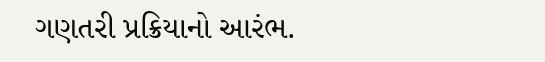ગણતરી પ્રક્રિયાનો આરંભ.